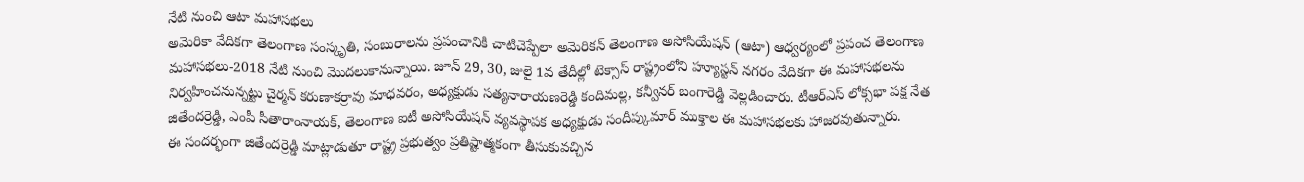నేటి నుంచి ఆటా మహాసభలు
అమెరికా వేదికగా తెలంగాణ సంస్కృతి, సంబురాలను ప్రపంచానికి చాటిచెప్పేలా అమెరికన్ తెలంగాణ అసోసియేషన్ (ఆటా) ఆధ్వర్యంలో ప్రపంచ తెలంగాణ మహాసభలు-2018 నేటి నుంచి మొదలుకానున్నాయి. జూన్ 29, 30, జులై 1వ తేదీల్లో టెక్సాస్ రాష్ట్రంలోని హ్యూస్టన్ నగరం వేదికగా ఈ మహాసభలను నిర్వహించనున్నట్టు చైర్మన్ కరుణాకర్రావు మాధవరం, అధ్యక్షుడు సత్యనారాయణరెడ్డి కందిమల్ల, కన్వీనర్ బంగారెడ్డి వెల్లడించారు. టీఆర్ఎస్ లోక్సభా పక్ష నేత జితేందర్రెడ్డి, ఎంపీ సీతారాంనాయక్, తెలంగాణ ఐటీ అసోసియేషన్ వ్యవస్థాపక అధ్యక్షుడు సందీప్కుమార్ ముక్తాల ఈ మహాసభలకు హాజరవుతున్నారు.
ఈ సందర్భంగా జితేందర్రెడ్డి మాట్లాడుతూ రాష్ట్ర ప్రభుత్వం ప్రతిష్టాత్మకంగా తీసుకువచ్చిన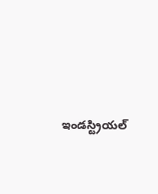ఇండస్ట్రియల్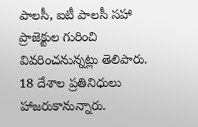పాలసీ, ఐటీ పాలసీ సహా ప్రాజెక్టుల గురించి వివరించనున్నట్లు తెలిపారు. 18 దేశాల ప్రతినిధులు హాజరుకానున్నారు.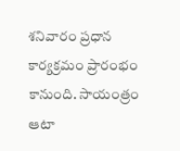శనివారం ప్రధాన కార్యక్రమం ప్రారంభం కానుంది. సాయంత్రం ఆటా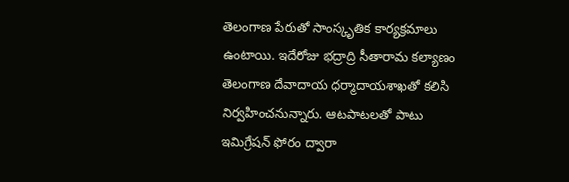తెలంగాణ పేరుతో సాంస్కృతిక కార్యక్రమాలు ఉంటాయి. ఇదేరోజు భద్రాద్రి సీతారామ కల్యాణం తెలంగాణ దేవాదాయ ధర్మాదాయశాఖతో కలిసి నిర్వహించనున్నారు. ఆటపాటలతో పాటు ఇమిగ్రేషన్ ఫోరం ద్వారా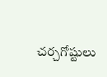చర్చగోష్టులు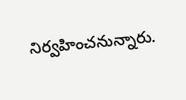నిర్వహించనున్నారు.